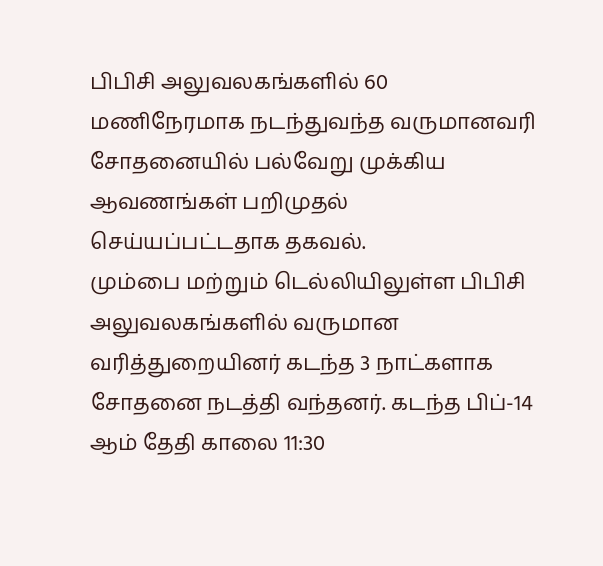பிபிசி அலுவலகங்களில் 60 மணிநேரமாக நடந்துவந்த வருமானவரி சோதனையில் பல்வேறு முக்கிய ஆவணங்கள் பறிமுதல் செய்யப்பட்டதாக தகவல்.
மும்பை மற்றும் டெல்லியிலுள்ள பிபிசி அலுவலகங்களில் வருமான வரித்துறையினர் கடந்த 3 நாட்களாக சோதனை நடத்தி வந்தனர். கடந்த பிப்-14 ஆம் தேதி காலை 11:30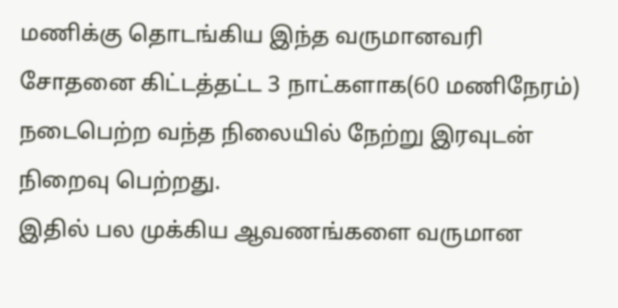மணிக்கு தொடங்கிய இந்த வருமானவரி சோதனை கிட்டத்தட்ட 3 நாட்களாக(60 மணிநேரம்) நடைபெற்ற வந்த நிலையில் நேற்று இரவுடன் நிறைவு பெற்றது.
இதில் பல முக்கிய ஆவணங்களை வருமான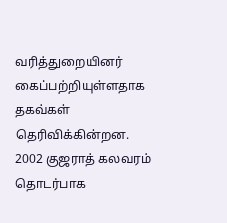வரித்துறையினர் கைப்பற்றியுள்ளதாக தகவ்கள் தெரிவிக்கின்றன. 2002 குஜராத் கலவரம் தொடர்பாக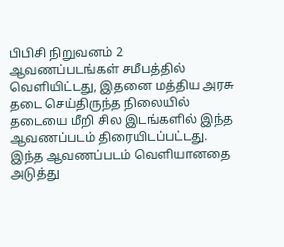பிபிசி நிறுவனம் 2 ஆவணப்படங்கள் சமீபத்தில் வெளியிட்டது, இதனை மத்திய அரசு தடை செய்திருந்த நிலையில் தடையை மீறி சில இடங்களில் இந்த ஆவணப்படம் திரையிடப்பட்டது. இந்த ஆவணப்படம் வெளியானதை அடுத்து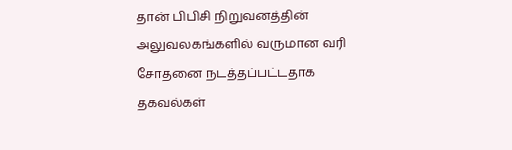தான் பிபிசி நிறுவனத்தின் அலுவலகங்களில் வருமான வரி சோதனை நடத்தப்பட்டதாக தகவல்கள்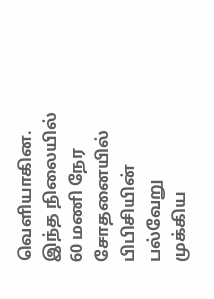வெளியாகின.
இந்த நிலையில் 60 மணி நேர சோதனையில் பிபிசியின் பல்வேறு முக்கிய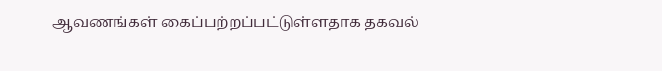ஆவணங்கள் கைப்பற்றப்பட்டுள்ளதாக தகவல்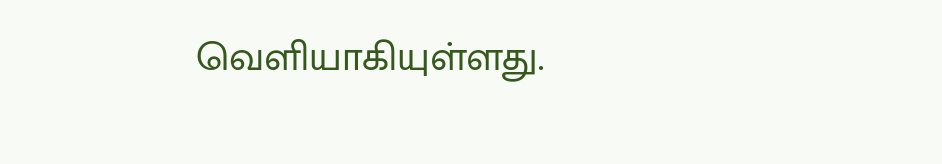வெளியாகியுள்ளது.